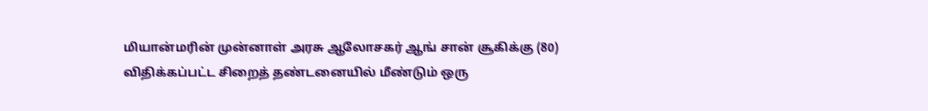மியான்மரின் முன்னாள் அரசு ஆலோசகர் ஆங் சான் சூகிக்கு (80) விதிக்கப்பட்ட சிறைத் தண்டனையில் மீண்டும் ஒரு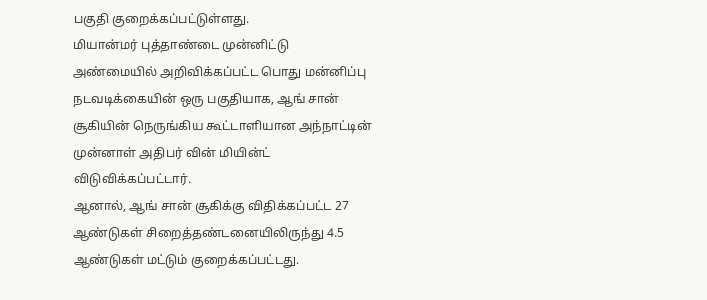பகுதி குறைக்கப்பட்டுள்ளது.
மியான்மர் புத்தாண்டை முன்னிட்டு அண்மையில் அறிவிக்கப்பட்ட பொது மன்னிப்பு நடவடிக்கையின் ஒரு பகுதியாக, ஆங் சான் சூகியின் நெருங்கிய கூட்டாளியான அந்நாட்டின் முன்னாள் அதிபர் வின் மியின்ட் விடுவிக்கப்பட்டார்.
ஆனால், ஆங் சான் சூகிக்கு விதிக்கப்பட்ட 27 ஆண்டுகள் சிறைத்தண்டனையிலிருந்து 4.5 ஆண்டுகள் மட்டும் குறைக்கப்பட்டது.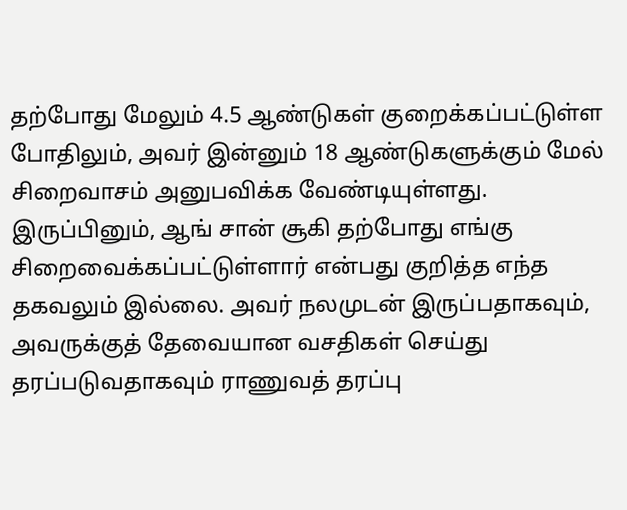தற்போது மேலும் 4.5 ஆண்டுகள் குறைக்கப்பட்டுள்ள போதிலும், அவர் இன்னும் 18 ஆண்டுகளுக்கும் மேல் சிறைவாசம் அனுபவிக்க வேண்டியுள்ளது.
இருப்பினும், ஆங் சான் சூகி தற்போது எங்கு சிறைவைக்கப்பட்டுள்ளார் என்பது குறித்த எந்த தகவலும் இல்லை. அவர் நலமுடன் இருப்பதாகவும், அவருக்குத் தேவையான வசதிகள் செய்து தரப்படுவதாகவும் ராணுவத் தரப்பு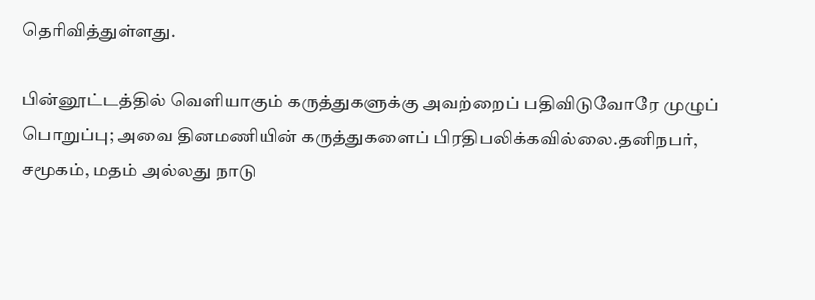தெரிவித்துள்ளது.

பின்னூட்டத்தில் வெளியாகும் கருத்துகளுக்கு அவற்றைப் பதிவிடுவோரே முழுப் பொறுப்பு; அவை தினமணியின் கருத்துகளைப் பிரதிபலிக்கவில்லை.தனிநபர், சமூகம், மதம் அல்லது நாடு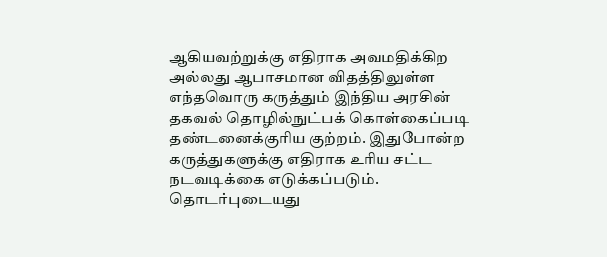ஆகியவற்றுக்கு எதிராக அவமதிக்கிற அல்லது ஆபாசமான விதத்திலுள்ள எந்தவொரு கருத்தும் இந்திய அரசின் தகவல் தொழில்நுட்பக் கொள்கைப்படி தண்டனைக்குரிய குற்றம். இதுபோன்ற கருத்துகளுக்கு எதிராக உரிய சட்ட நடவடிக்கை எடுக்கப்படும்.
தொடர்புடையது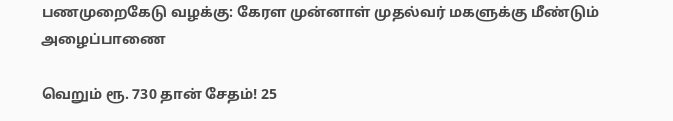பணமுறைகேடு வழக்கு: கேரள முன்னாள் முதல்வர் மகளுக்கு மீண்டும் அழைப்பாணை

வெறும் ரூ. 730 தான் சேதம்! 25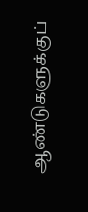ஆண்டுகளுக்குப்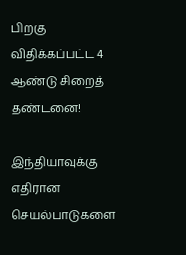பிறகு விதிக்கப்பட்ட 4 ஆண்டு சிறைத் தண்டனை!

இந்தியாவுக்கு எதிரான செயல்பாடுகளை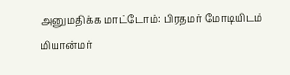அனுமதிக்க மாட்டோம்: பிரதமர் மோடியிடம் மியான்மர்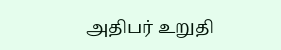அதிபர் உறுதி